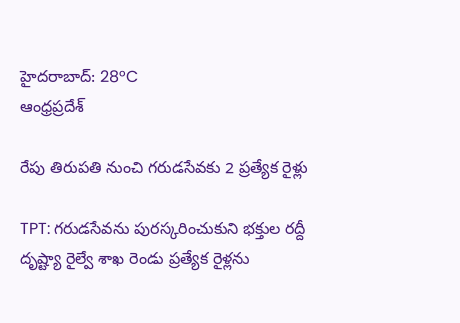హైదరాబాద్: 28°C
ఆంధ్రప్రదేశ్

రేపు తిరుపతి నుంచి గరుడసేవకు 2 ప్రత్యేక రైళ్లు

TPT: గరుడసేవను పురస్కరించుకుని భక్తుల రద్దీ దృష్ట్యా రైల్వే శాఖ రెండు ప్రత్యేక రైళ్లను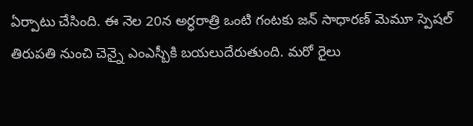ఏర్పాటు చేసింది. ఈ నెల 20న అర్ధరాత్రి ఒంటి గంటకు జన్ సాధారణ్ మెమూ స్పెషల్ తిరుపతి నుంచి చెన్నై ఎంఎస్బీకి బయలుదేరుతుంది. మరో రైలు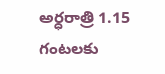అర్ధరాత్రి 1.15 గంటలకు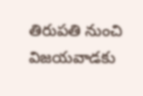తిరుపతి నుంచి విజయవాడకు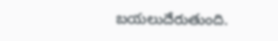బయలుదేరుతుంది.